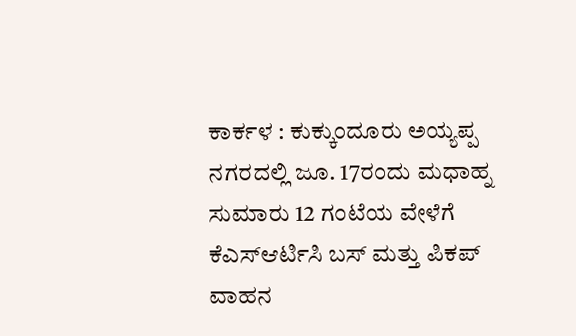ಕಾರ್ಕಳ : ಕುಕ್ಕುಂದೂರು ಅಯ್ಯಪ್ಪ ನಗರದಲ್ಲಿ ಜೂ. 17ರಂದು ಮಧಾಹ್ನ ಸುಮಾರು 12 ಗಂಟೆಯ ವೇಳೆಗೆ ಕೆಎಸ್ಆರ್ಟಿಸಿ ಬಸ್ ಮತ್ತು ಪಿಕಪ್ ವಾಹನ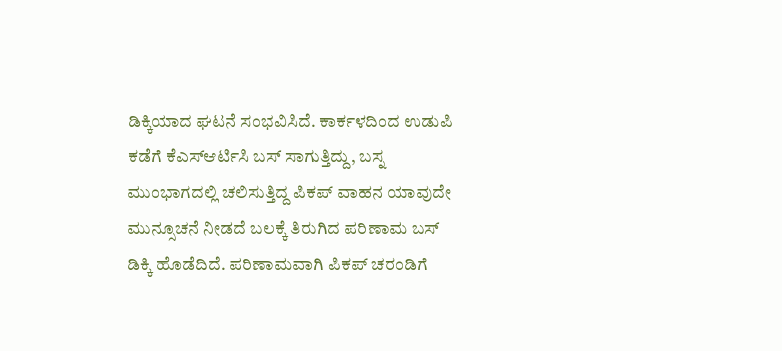ಡಿಕ್ಕಿಯಾದ ಘಟನೆ ಸಂಭವಿಸಿದೆ. ಕಾರ್ಕಳದಿಂದ ಉಡುಪಿ ಕಡೆಗೆ ಕೆಎಸ್ಆರ್ಟಿಸಿ ಬಸ್ ಸಾಗುತ್ತಿದ್ದು, ಬಸ್ನ ಮುಂಭಾಗದಲ್ಲಿ ಚಲಿಸುತ್ತಿದ್ದ ಪಿಕಪ್ ವಾಹನ ಯಾವುದೇ ಮುನ್ಸೂಚನೆ ನೀಡದೆ ಬಲಕ್ಕೆ ತಿರುಗಿದ ಪರಿಣಾಮ ಬಸ್ ಡಿಕ್ಕಿ ಹೊಡೆದಿದೆ. ಪರಿಣಾಮವಾಗಿ ಪಿಕಪ್ ಚರಂಡಿಗೆ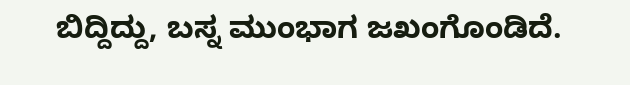ಬಿದ್ದಿದ್ದು, ಬಸ್ನ ಮುಂಭಾಗ ಜಖಂಗೊಂಡಿದೆ.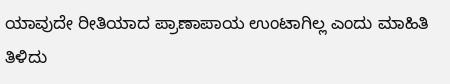ಯಾವುದೇ ರೀತಿಯಾದ ಪ್ರಾಣಾಪಾಯ ಉಂಟಾಗಿಲ್ಲ ಎಂದು ಮಾಹಿತಿ ತಿಳಿದು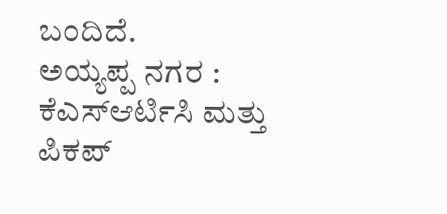ಬಂದಿದೆ.
ಅಯ್ಯಪ್ಪ ನಗರ : ಕೆಎಸ್ಆರ್ಟಿಸಿ ಮತ್ತು ಪಿಕಪ್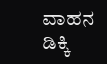ವಾಹನ ಡಿಕ್ಕಿ